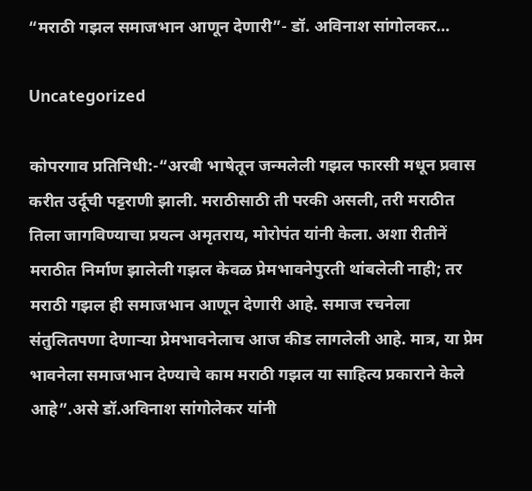“मराठी गझल समाजभान आणून देणारी”- डॉ. अविनाश सांगोलकर…

Uncategorized

कोपरगाव प्रतिनिधी:-“अरबी भाषेतून जन्मलेली गझल फारसी मधून प्रवास करीत उर्दूची पट्टराणी झाली. मराठीसाठी ती परकी असली, तरी मराठीत तिला जागविण्याचा प्रयत्न अमृतराय, मोरोपंत यांनी केला. अशा रीतीनें मराठीत निर्माण झालेली गझल केवळ प्रेमभावनेपुरती थांबलेली नाही; तर मराठी गझल ही समाजभान आणून देणारी आहे. समाज रचनेला संतुलितपणा देणाऱ्या प्रेमभावनेलाच आज कीड लागलेली आहे. मात्र, या प्रेम भावनेला समाजभान देण्याचे काम मराठी गझल या साहित्य प्रकाराने केले आहे”.असे डॉ.अविनाश सांगोलेकर यांनी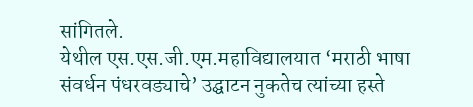सांगितले.
येथील एस.एस.जी.एम.महाविद्यालयात ‘मराठी भाषा संवर्धन पंधरवड्याचे’ उद्घाटन नुकतेच त्यांच्या हस्ते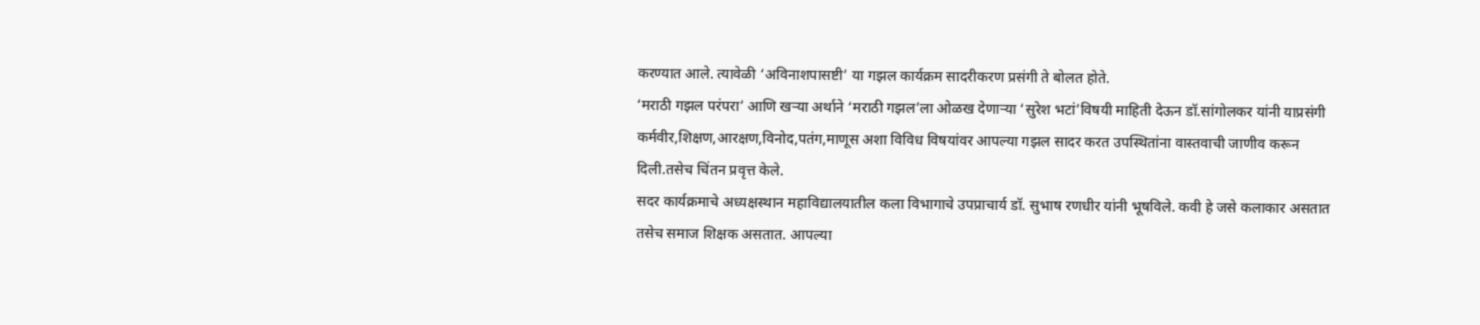करण्यात आले. त्यावेळी ‘अविनाशपासष्टी’ या गझल कार्यक्रम सादरीकरण प्रसंगी ते बोलत होते.
‘मराठी गझल परंपरा’ आणि खऱ्या अर्थाने ‘मराठी गझल’ला ओळख देणाऱ्या ‘सुरेश भटां’विषयी माहिती देऊन डॉ.सांगोलकर यांनी याप्रसंगी कर्मवीर,शिक्षण,आरक्षण,विनोद,पतंग,माणूस अशा विविध विषयांवर आपल्या गझल सादर करत उपस्थितांना वास्तवाची जाणीव करून दिली.तसेच चिंतन प्रवृत्त केले.
सदर कार्यक्रमाचे अध्यक्षस्थान महाविद्यालयातील कला विभागाचे उपप्राचार्य डॉ. सुभाष रणधीर यांनी भूषविले. कवी हे जसे कलाकार असतात तसेच समाज शिक्षक असतात. आपल्या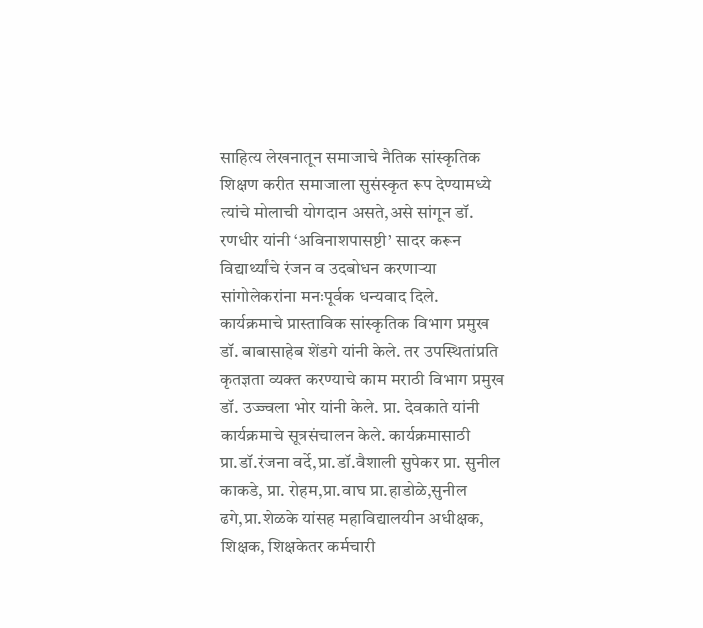साहित्य लेखनातून समाजाचे नैतिक सांस्कृतिक शिक्षण करीत समाजाला सुसंस्कृत रूप देण्यामध्ये त्यांचे मोलाची योगदान असते,असे सांगून डॉ. रणधीर यांनी ‘अविनाशपासष्टी’ सादर करून विद्यार्थ्यांचे रंजन व उदबोधन करणाऱ्या सांगोलेकरांना मनःपूर्वक धन्यवाद दिले.
कार्यक्रमाचे प्रास्ताविक सांस्कृतिक विभाग प्रमुख डॉ. बाबासाहेब शेंडगे यांनी केले. तर उपस्थितांप्रति कृतज्ञता व्यक्त करण्याचे काम मराठी विभाग प्रमुख डॉ. उज्ज्वला भोर यांनी केले. प्रा. देवकाते यांनी कार्यक्रमाचे सूत्रसंचालन केले. कार्यक्रमासाठी प्रा.डॉ.रंजना वर्दे,प्रा.डॉ.वैशाली सुपेकर प्रा. सुनील काकडे, प्रा. रोहम,प्रा.वाघ प्रा.हाडोळे,सुनील ढगे,प्रा.शेळके यांसह महाविद्यालयीन अधीक्षक, शिक्षक, शिक्षकेतर कर्मचारी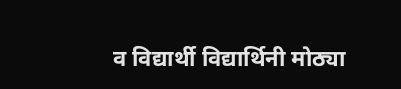व विद्यार्थी विद्यार्थिनी मोठ्या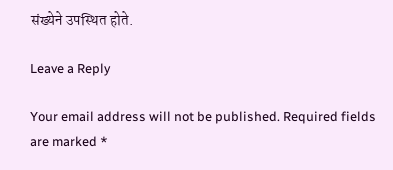संख्येने उपस्थित होते.

Leave a Reply

Your email address will not be published. Required fields are marked *